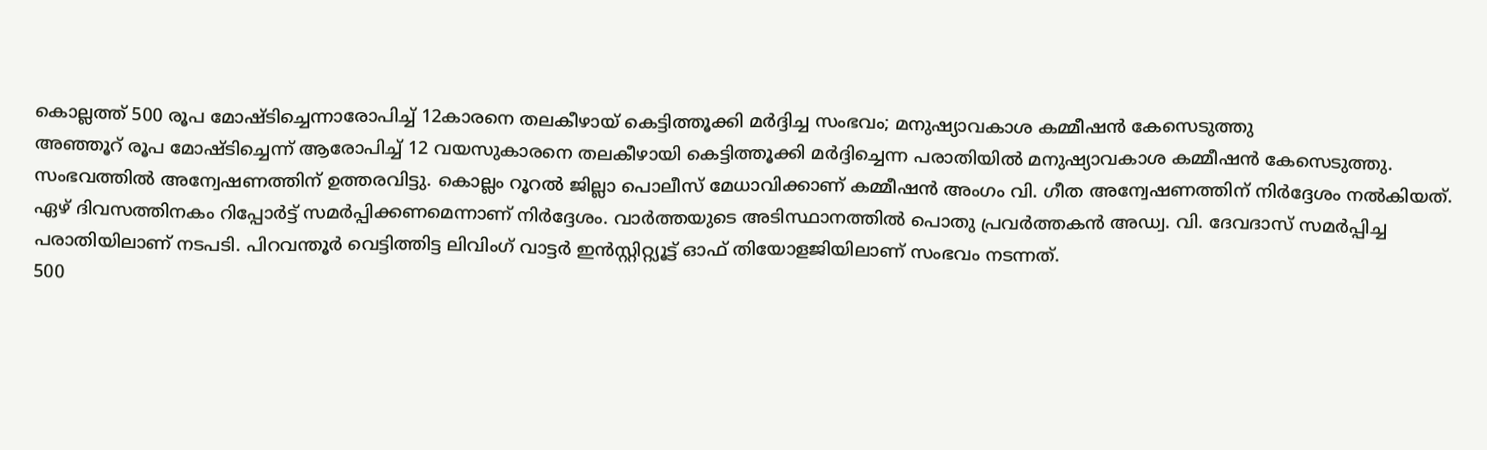കൊല്ലത്ത് 500 രൂപ മോഷ്ടിച്ചെന്നാരോപിച്ച് 12കാരനെ തലകീഴായ് കെട്ടിത്തൂക്കി മർദ്ദിച്ച സംഭവം; മനുഷ്യാവകാശ കമ്മീഷൻ കേസെടുത്തു
അഞ്ഞൂറ് രൂപ മോഷ്ടിച്ചെന്ന് ആരോപിച്ച് 12 വയസുകാരനെ തലകീഴായി കെട്ടിത്തൂക്കി മർദ്ദിച്ചെന്ന പരാതിയിൽ മനുഷ്യാവകാശ കമ്മീഷൻ കേസെടുത്തു. സംഭവത്തിൽ അന്വേഷണത്തിന് ഉത്തരവിട്ടു. കൊല്ലം റൂറൽ ജില്ലാ പൊലീസ് മേധാവിക്കാണ് കമ്മീഷൻ അംഗം വി. ഗീത അന്വേഷണത്തിന് നിർദ്ദേശം നൽകിയത്.
ഏഴ് ദിവസത്തിനകം റിപ്പോർട്ട് സമർപ്പിക്കണമെന്നാണ് നിർദ്ദേശം. വാർത്തയുടെ അടിസ്ഥാനത്തിൽ പൊതു പ്രവർത്തകൻ അഡ്വ. വി. ദേവദാസ് സമർപ്പിച്ച പരാതിയിലാണ് നടപടി. പിറവന്തൂർ വെട്ടിത്തിട്ട ലിവിംഗ് വാട്ടർ ഇൻസ്റ്റിറ്റ്യൂട്ട് ഓഫ് തിയോളജിയിലാണ് സംഭവം നടന്നത്.
500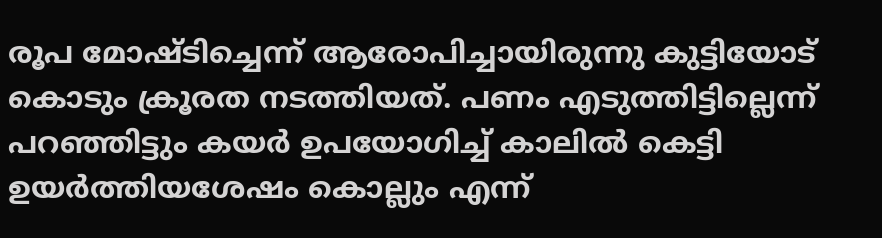രൂപ മോഷ്ടിച്ചെന്ന് ആരോപിച്ചായിരുന്നു കുട്ടിയോട് കൊടും ക്രൂരത നടത്തിയത്. പണം എടുത്തിട്ടില്ലെന്ന് പറഞ്ഞിട്ടും കയർ ഉപയോഗിച്ച് കാലിൽ കെട്ടി ഉയർത്തിയശേഷം കൊല്ലും എന്ന്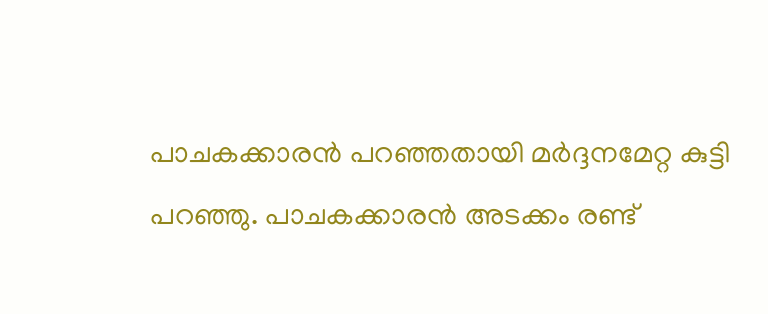പാചകക്കാരൻ പറഞ്ഞതായി മർദ്ദനമേറ്റ കുട്ടി പറഞ്ഞു. പാചകക്കാരൻ അടക്കം രണ്ട്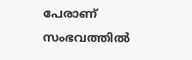പേരാണ് സംഭവത്തിൽ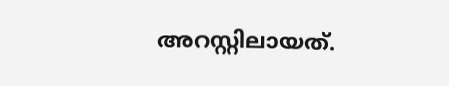അറസ്റ്റിലായത്.